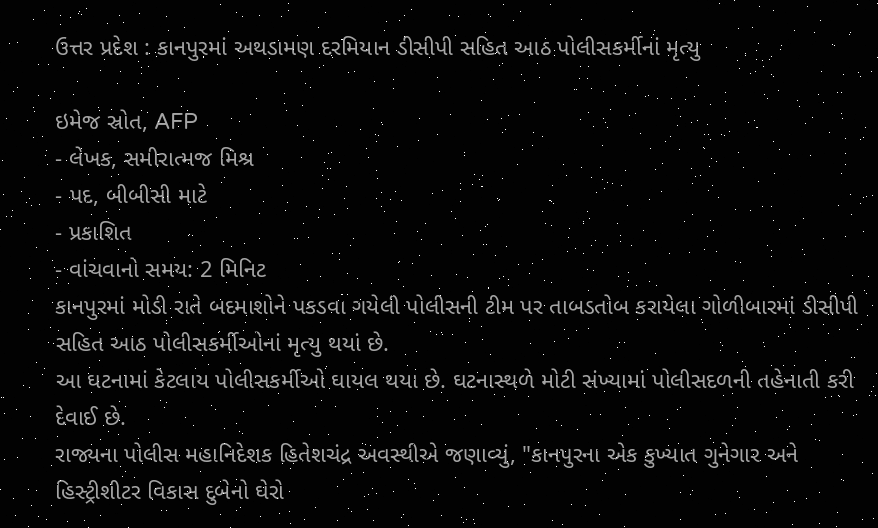ઉત્તર પ્રદેશ : કાનપુરમાં અથડામણ દરમિયાન ડીસીપી સહિત આઠ પોલીસકર્મીનાં મૃત્યુ

ઇમેજ સ્રોત, AFP
- લેખક, સમીરાત્મજ મિશ્ર
- પદ, બીબીસી માટે
- પ્રકાશિત
- વાંચવાનો સમય: 2 મિનિટ
કાનપુરમાં મોડી રાતે બદમાશોને પકડવા ગયેલી પોલીસની ટીમ પર તાબડતોબ કરાયેલા ગોળીબારમાં ડીસીપી સહિત આઠ પોલીસકર્મીઓનાં મૃત્યુ થયાં છે.
આ ઘટનામાં કેટલાય પોલીસકર્મીઓ ઘાયલ થયા છે. ઘટનાસ્થળે મોટી સંખ્યામાં પોલીસદળની તહેનાતી કરી દેવાઈ છે.
રાજ્યના પોલીસ મહાનિદેશક હિતેશચંદ્ર અવસ્થીએ જણાવ્યું, "કાનપુરના એક કુખ્યાત ગુનેગાર અને હિસ્ટ્રીશીટર વિકાસ દુબેનો ઘેરો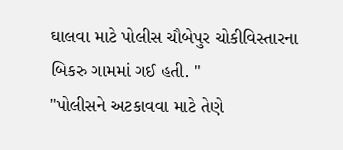ઘાલવા માટે પોલીસ ચૌબેપુર ચોકીવિસ્તારના બિકરુ ગામમાં ગઈ હતી. "
"પોલીસને અટકાવવા માટે તેણે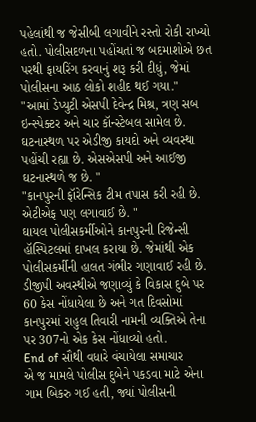પહેલાંથી જ જેસીબી લગાવીને રસ્તો રોકી રાખ્યો હતો. પોલીસદળના પહોંચતાં જ બદમાશોએ છત પરથી ફાયરિંગ કરવાનું શરૂ કરી દીધું, જેમાં પોલીસના આઠ લોકો શહીદ થઈ ગયા."
"આમાં ડેપ્યુટી એસપી દેવેન્દ્ર મિશ્ર, ત્રણ સબ ઇન્સ્પેક્ટર અને ચાર કૉન્સ્ટેબલ સામેલ છે. ઘટનાસ્થળ પર એડીજી કાયદો અને વ્યવસ્થા પહોંચી રહ્યા છે. એસએસપી અને આઈજી ઘટનાસ્થળે જ છે. "
"કાનપુરની ફૉરેન્સિક ટીમ તપાસ કરી રહી છે. એટીએફ પણ લગાવાઈ છે. "
ઘાયલ પોલીસકર્મીઓને કાનપુરની રિજેન્સી હૉસ્પિટલમાં દાખલ કરાયા છે. જેમાંથી એક પોલીસકર્મીની હાલત ગંભીર ગણાવાઈ રહી છે.
ડીજીપી અવસ્થીએ જણાવ્યું કે વિકાસ દુબે પર 60 કેસ નોંધાયેલા છે અને ગત દિવસોમાં કાનપુરમાં રાહુલ તિવારી નામની વ્યક્તિએ તેના પર 307નો એક કેસ નોંધાવ્યો હતો.
End of સૌથી વધારે વંચાયેલા સમાચાર
એ જ મામલે પોલીસ દુબેને પકડવા માટે એના ગામ બિકરુ ગઈ હતી, જ્યાં પોલીસની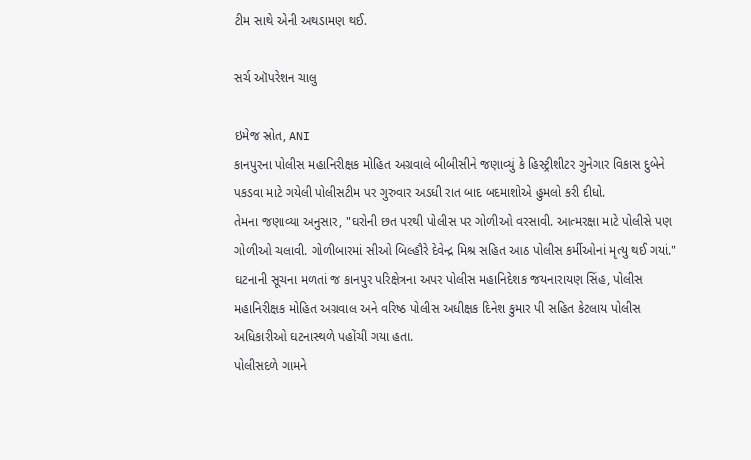ટીમ સાથે એની અથડામણ થઈ.

સર્ચ ઑપરેશન ચાલુ

ઇમેજ સ્રોત, ANI
કાનપુરના પોલીસ મહાનિરીક્ષક મોહિત અગ્રવાલે બીબીસીને જણાવ્યું કે હિસ્ટ્રીશીટર ગુનેગાર વિકાસ દુબેને પકડવા માટે ગયેલી પોલીસટીમ પર ગુરુવાર અડધી રાત બાદ બદમાશોએ હુમલો કરી દીધો.
તેમના જણાવ્યા અનુસાર, "ઘરોની છત પરથી પોલીસ પર ગોળીઓ વરસાવી. આત્મરક્ષા માટે પોલીસે પણ ગોળીઓ ચલાવી. ગોળીબારમાં સીઓ બિલ્હૌરે દેવેન્દ્ર મિશ્ર સહિત આઠ પોલીસ કર્મીઓનાં મૃત્યુ થઈ ગયાં."
ઘટનાની સૂચના મળતાં જ કાનપુર પરિક્ષેત્રના અપર પોલીસ મહાનિદેશક જયનારાયણ સિંહ, પોલીસ મહાનિરીક્ષક મોહિત અગ્રવાલ અને વરિષ્ઠ પોલીસ અધીક્ષક દિનેશ કુમાર પી સહિત કેટલાય પોલીસ અધિકારીઓ ઘટનાસ્થળે પહોંચી ગયા હતા.
પોલીસદળે ગામને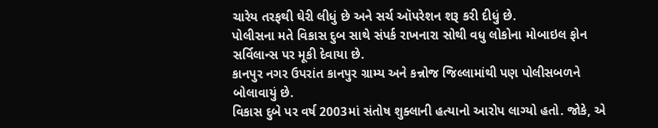ચારેય તરફથી ઘેરી લીધું છે અને સર્ચ ઑપરેશન શરૂ કરી દીધું છે.
પોલીસના મતે વિકાસ દુબ સાથે સંપર્ક રાખનારા સોથી વધુ લોકોના મોબાઇલ ફોન સર્વિલાન્સ પર મૂકી દેવાયા છે.
કાનપુર નગર ઉપરાંત કાનપુર ગ્રામ્ય અને કન્નોજ જિલ્લામાંથી પણ પોલીસબળને બોલાવાયું છે.
વિકાસ દુબે પર વર્ષ 2003માં સંતોષ શુક્લાની હત્યાનો આરોપ લાગ્યો હતો. જોકે, એ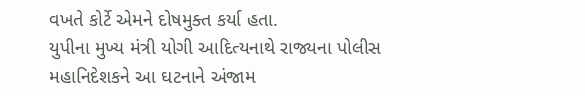વખતે કોર્ટે એમને દોષમુક્ત કર્યા હતા.
યુપીના મુખ્ય મંત્રી યોગી આદિત્યનાથે રાજ્યના પોલીસ મહાનિદેશકને આ ઘટનાને અંજામ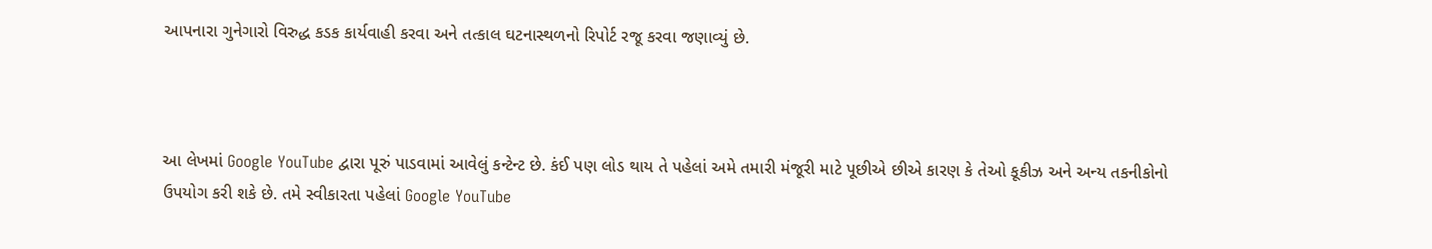આપનારા ગુનેગારો વિરુદ્ધ કડક કાર્યવાહી કરવા અને તત્કાલ ઘટનાસ્થળનો રિપોર્ટ રજૂ કરવા જણાવ્યું છે.



આ લેખમાં Google YouTube દ્વારા પૂરું પાડવામાં આવેલું કન્ટેન્ટ છે. કંઈ પણ લોડ થાય તે પહેલાં અમે તમારી મંજૂરી માટે પૂછીએ છીએ કારણ કે તેઓ કૂકીઝ અને અન્ય તકનીકોનો ઉપયોગ કરી શકે છે. તમે સ્વીકારતા પહેલાં Google YouTube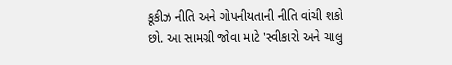કૂકીઝ નીતિ અને ગોપનીયતાની નીતિ વાંચી શકો છો. આ સામગ્રી જોવા માટે 'સ્વીકારો અને ચાલુ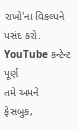રાખો'ના વિકલ્પને પસંદ કરો.
YouTube કન્ટેન્ટ પૂર્ણ
તમે અમને ફેસબુક,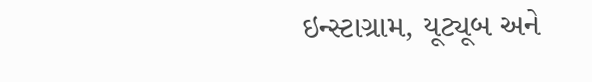ઇન્સ્ટાગ્રામ, યૂટ્યૂબ અને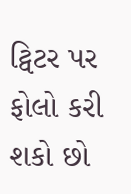ટ્વિટર પર ફોલો કરી શકો છો